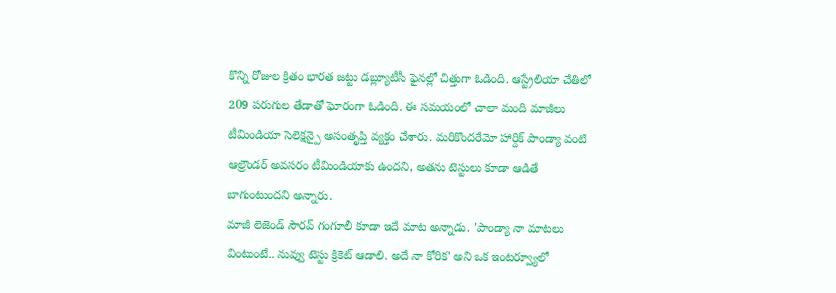కొన్ని రోజుల క్రితం భారత జట్టు డబ్ల్యూటీసీ ఫైనల్లో చిత్తుగా ఓడింది. ఆస్ట్రేలియా చేతిలో 209 పరుగుల తేడాతో ఘోరంగా ఓడింది. ఈ సమయంలో చాలా మంది మాజీలు టీమిండియా సెలెక్షన్పై అసంతృప్తి వ్యక్తం చేశారు. మరికొందరేమో హార్దిక్ పాండ్యా వంటి ఆల్రౌండర్ అవసరం టీమిండియాకు ఉందని, అతను టెస్టులు కూడా ఆడితే బాగుంటుందని అన్నారు.
మాజీ లెజెండ్ సౌరవ్ గంగూలీ కూడా ఇదే మాట అన్నాడు. 'పాండ్యా నా మాటలు వింటుంటే.. నువ్వు టెస్టు క్రికెట్ ఆడాలి. అదే నా కోరిక' అని ఒక ఇంటర్వ్యూలో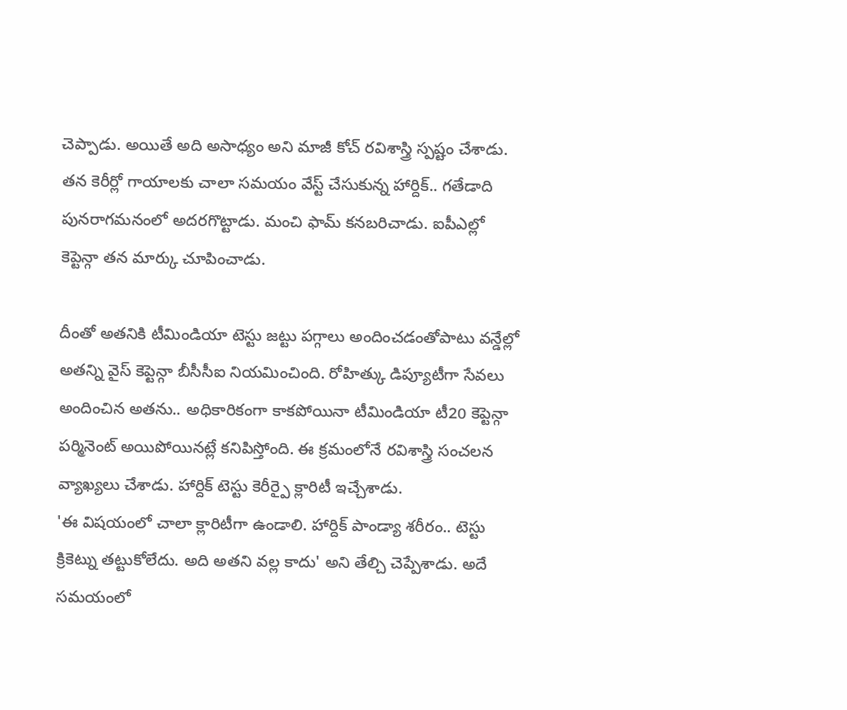చెప్పాడు. అయితే అది అసాధ్యం అని మాజీ కోచ్ రవిశాస్త్రి స్పష్టం చేశాడు. తన కెరీర్లో గాయాలకు చాలా సమయం వేస్ట్ చేసుకున్న హార్దిక్.. గతేడాది పునరాగమనంలో అదరగొట్టాడు. మంచి ఫామ్ కనబరిచాడు. ఐపీఎల్లో కెప్టెన్గా తన మార్కు చూపించాడు.

దీంతో అతనికి టీమిండియా టెస్టు జట్టు పగ్గాలు అందించడంతోపాటు వన్డేల్లో అతన్ని వైస్ కెప్టెన్గా బీసీసీఐ నియమించింది. రోహిత్కు డిప్యూటీగా సేవలు అందించిన అతను.. అధికారికంగా కాకపోయినా టీమిండియా టీ20 కెప్టెన్గా పర్మినెంట్ అయిపోయినట్లే కనిపిస్తోంది. ఈ క్రమంలోనే రవిశాస్త్రి సంచలన వ్యాఖ్యలు చేశాడు. హార్దిక్ టెస్టు కెరీర్పై క్లారిటీ ఇచ్చేశాడు.
'ఈ విషయంలో చాలా క్లారిటీగా ఉండాలి. హార్దిక్ పాండ్యా శరీరం.. టెస్టు క్రికెట్ను తట్టుకోలేదు. అది అతని వల్ల కాదు' అని తేల్చి చెప్పేశాడు. అదే సమయంలో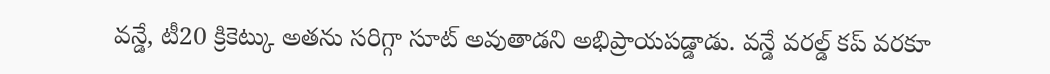వన్డే, టీ20 క్రికెట్కు అతను సరిగ్గా సూట్ అవుతాడని అభిప్రాయపడ్డాడు. వన్డే వరల్డ్ కప్ వరకూ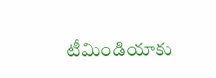టీమిండియాకు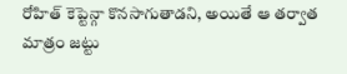రోహిత్ కెప్టెన్గా కొనసాగుతాడని, అయితే ఆ తర్వాత మాత్రం జట్టు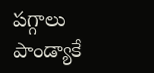పగ్గాలు పాండ్యాకే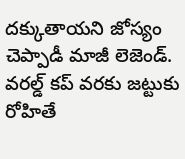దక్కుతాయని జోస్యం చెప్పాడీ మాజీ లెజెండ్. వరల్డ్ కప్ వరకు జట్టుకు రోహితే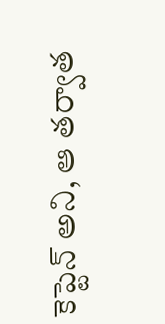కెప్టెన్ అని, ఆ తర్వాత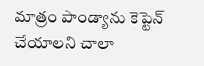మాత్రం పాండ్యాను కెప్టెన్ చేయాలని చాలా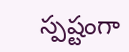స్పష్టంగా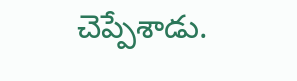చెప్పేశాడు.